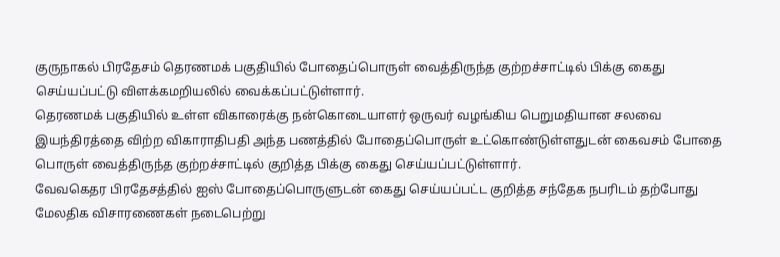குருநாகல் பிரதேசம் தெரணமக் பகுதியில் போதைப்பொருள் வைத்திருந்த குற்றச்சாட்டில் பிக்கு கைது செய்யப்பட்டு விளக்கமறியலில் வைக்கப்பட்டுள்ளார்.
தெரணமக் பகுதியில் உள்ள விகாரைக்கு நன்கொடையாளர் ஒருவர் வழங்கிய பெறுமதியான சலவை இயந்திரத்தை விற்ற விகாராதிபதி அந்த பணத்தில் போதைப்பொருள் உட்கொண்டுள்ளதுடன் கைவசம் போதை பொருள் வைத்திருந்த குற்றச்சாட்டில் குறித்த பிக்கு கைது செய்யப்பட்டுள்ளார்.
வேவகெதர பிரதேசத்தில் ஐஸ் போதைப்பொருளுடன் கைது செய்யப்பட்ட குறித்த சந்தேக நபரிடம் தற்போது மேலதிக விசாரணைகள் நடைபெற்று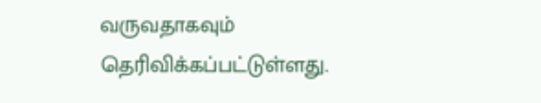வருவதாகவும் தெரிவிக்கப்பட்டுள்ளது.